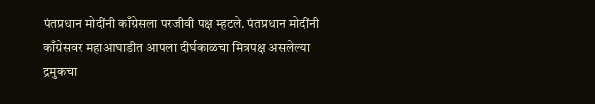पंतप्रधान मोदींनी काँग्रेसला परजीवी पक्ष म्हटले. पंतप्रधान मोदींनी काँग्रेसवर महाआघाडीत आपला दीर्घकाळचा मित्रपक्ष असलेल्या द्रमुकचा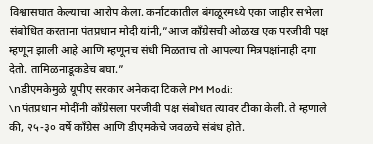विश्वासघात केल्याचा आरोप केला. कर्नाटकातील बंगळूरमध्ये एका जाहीर सभेला संबोधित करताना पंतप्रधान मोदी यांनी,”आज काँग्रेसची ओळख एक परजीवी पक्ष म्हणून झाली आहे आणि म्हणूनच संधी मिळताच तो आपल्या मित्रपक्षांनाही दगा देतो. तामिळनाडूकडेच बघा.”
\nडीएमकेमुळे यूपीए सरकार अनेकदा टिकले PM Modi:
\nपंतप्रधान मोदींनी काँग्रेसला परजीवी पक्ष संबोधत त्यावर टीका केली. ते म्हणाले की, २५-३० वर्षे काँग्रेस आणि डीएमकेचे जवळचे संबंध होते.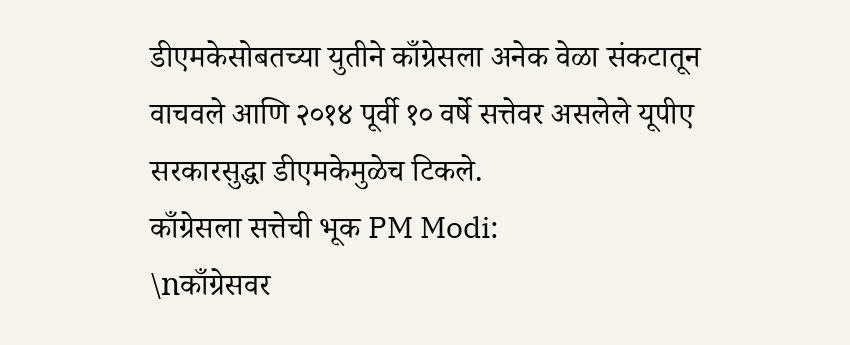डीएमकेसोबतच्या युतीने काँग्रेसला अनेक वेळा संकटातून वाचवले आणि २०१४ पूर्वी १० वर्षे सत्तेवर असलेले यूपीए सरकारसुद्धा डीएमकेमुळेच टिकले.
काँग्रेसला सत्तेची भूक PM Modi:
\nकाँग्रेसवर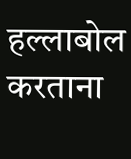हल्लाबोल करताना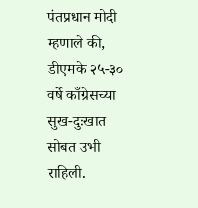पंतप्रधान मोदी म्हणाले की, डीएमके २५-३० वर्षे काँग्रेसच्या सुख-दुःखात सोबत उभी राहिली.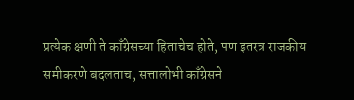प्रत्येक क्षणी ते काँग्रेसच्या हिताचेच होते, पण इतरत्र राजकीय समीकरणे बदलताच, सत्तालोभी काँग्रेसने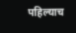पहिल्याच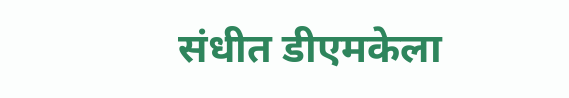संधीत डीएमकेला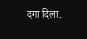दगा दिला.